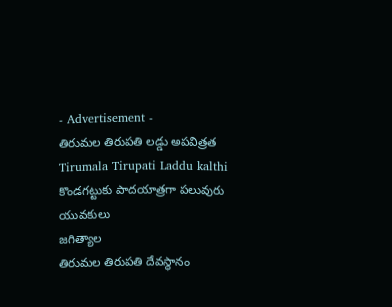- Advertisement -
తిరుమల తిరుపతి లడ్డు అపవిత్రత
Tirumala Tirupati Laddu kalthi
కొండగట్టుకు పాదయాత్రగా పలువురు యువకులు
జగిత్యాల
తిరుమల తిరుపతి దేవస్థానం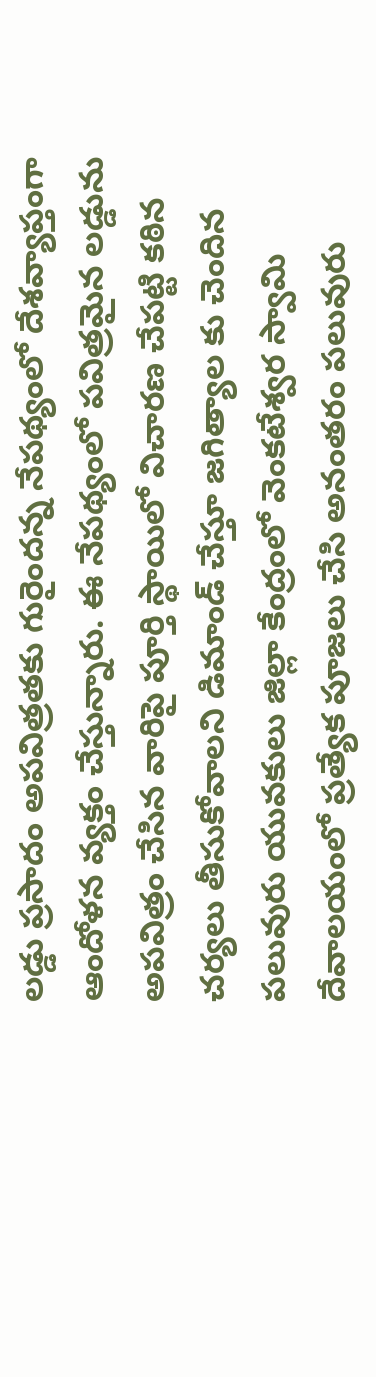లడ్డు ప్రసాదం అపవిత్రతకు గురైందన్న నేపథ్యంలో దేశవ్యాప్తంగా ఆందోళన వ్యక్తం చేస్తున్నారు. ఈ నేపథ్యంలో పవిత్రమైన లడ్డును అపవిత్రం చేసిన వారిపై పూర్తి స్థాయిలో విచారణ చేపట్టి కఠిన చర్యలు తీసుకోవాలని డిమాండ్ చేస్తూ జగిత్యాల కు చెందిన పలువురు యువకులు జిల్లా కేంద్రంలో వెంకటేశ్వర స్వామి దేవాలయంలో ప్రత్యేక పూజలు చేసి అనంతరం పలువురు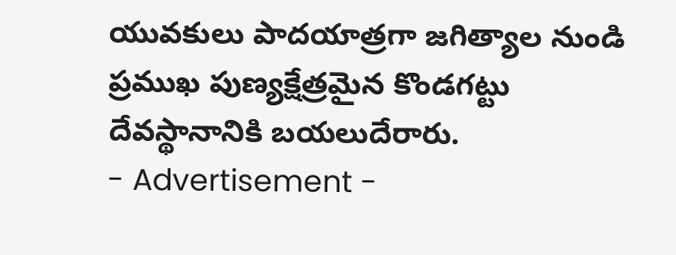యువకులు పాదయాత్రగా జగిత్యాల నుండి ప్రముఖ పుణ్యక్షేత్రమైన కొండగట్టు దేవస్థానానికి బయలుదేరారు.
- Advertisement -